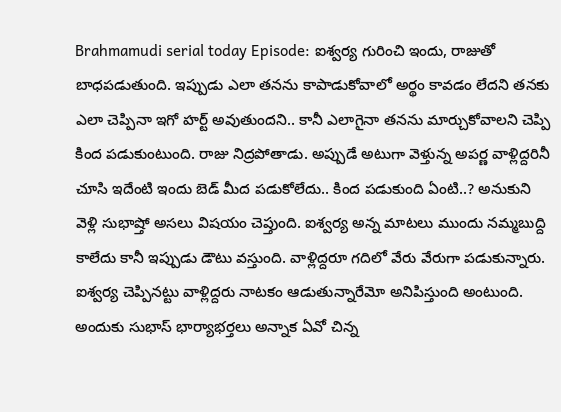Brahmamudi serial today Episode: ఐశ్వర్య గురించి ఇందు, రాజుతో బాధపడుతుంది. ఇప్పుడు ఎలా తనను కాపాడుకోవాలో అర్థం కావడం లేదని తనకు ఎలా చెప్పినా ఇగో హర్ట్ అవుతుందని.. కానీ ఎలాగైనా తనను మార్చుకోవాలని చెప్పి కింద పడుకుంటుంది. రాజు నిద్రపోతాడు. అప్పుడే అటుగా వెళ్తున్న అపర్ణ వాళ్లిద్దరినీ చూసి ఇదేంటి ఇందు బెడ్ మీద పడుకోలేదు.. కింద పడుకుంది ఏంటి..? అనుకుని వెళ్లి సుభాష్తో అసలు విషయం చెప్తుంది. ఐశ్వర్య అన్న మాటలు ముందు నమ్మబుద్ది కాలేదు కానీ ఇప్పుడు డౌటు వస్తుంది. వాళ్లిద్దరూ గదిలో వేరు వేరుగా పడుకున్నారు. ఐశ్వర్య చెప్పినట్టు వాళ్లిద్దరు నాటకం ఆడుతున్నారేమో అనిపిస్తుంది అంటుంది.
అందుకు సుభాస్ భార్యాభర్తలు అన్నాక ఏవో చిన్న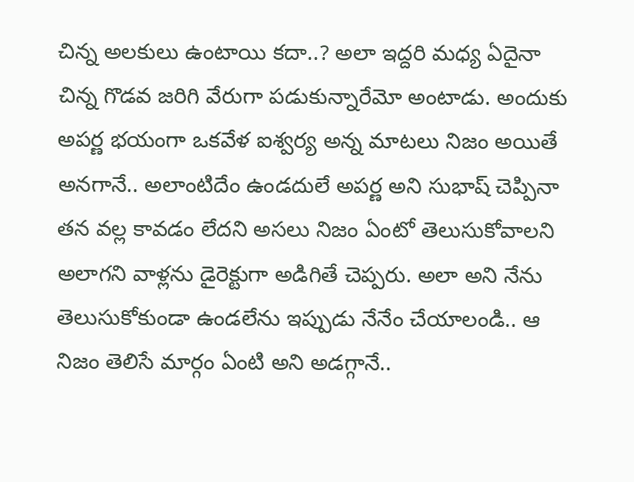చిన్న అలకులు ఉంటాయి కదా..? అలా ఇద్దరి మధ్య ఏదైనా చిన్న గొడవ జరిగి వేరుగా పడుకున్నారేమో అంటాడు. అందుకు అపర్ణ భయంగా ఒకవేళ ఐశ్వర్య అన్న మాటలు నిజం అయితే అనగానే.. అలాంటిదేం ఉండదులే అపర్ణ అని సుభాష్ చెప్పినా తన వల్ల కావడం లేదని అసలు నిజం ఏంటో తెలుసుకోవాలని అలాగని వాళ్లను డైరెక్టుగా అడిగితే చెప్పరు. అలా అని నేను తెలుసుకోకుండా ఉండలేను ఇప్పుడు నేనేం చేయాలండి.. ఆ నిజం తెలిసే మార్గం ఏంటి అని అడగ్గానే..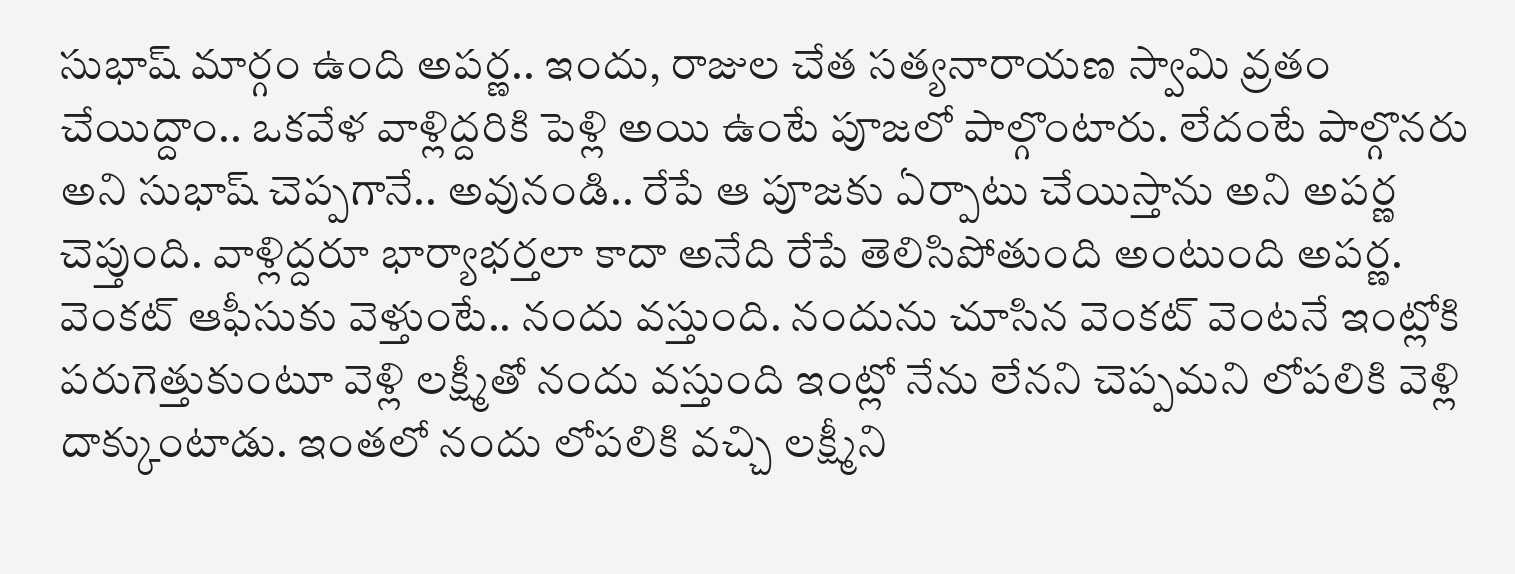సుభాష్ మార్గం ఉంది అపర్ణ.. ఇందు, రాజుల చేత సత్యనారాయణ స్వామి వ్రతం చేయిద్దాం.. ఒకవేళ వాళ్లిద్దరికి పెళ్లి అయి ఉంటే పూజలో పాల్గొంటారు. లేదంటే పాల్గొనరు అని సుభాష్ చెప్పగానే.. అవునండి.. రేపే ఆ పూజకు ఏర్పాటు చేయిస్తాను అని అపర్ణ చెప్తుంది. వాళ్లిద్దరూ భార్యాభర్తలా కాదా అనేది రేపే తెలిసిపోతుంది అంటుంది అపర్ణ.
వెంకట్ ఆఫీసుకు వెళ్తుంటే.. నందు వస్తుంది. నందును చూసిన వెంకట్ వెంటనే ఇంట్లోకి పరుగెత్తుకుంటూ వెళ్లి లక్ష్మీతో నందు వస్తుంది ఇంట్లో నేను లేనని చెప్పమని లోపలికి వెళ్లి దాక్కుంటాడు. ఇంతలో నందు లోపలికి వచ్చి లక్ష్మీని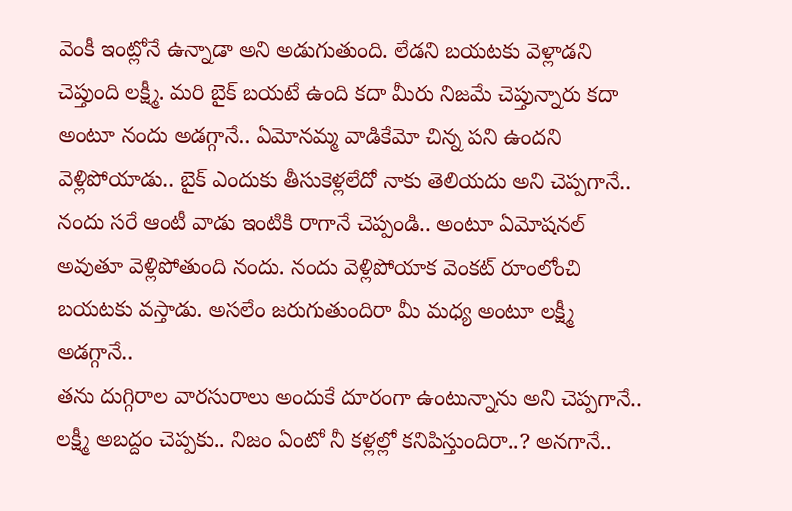వెంకీ ఇంట్లోనే ఉన్నాడా అని అడుగుతుంది. లేడని బయటకు వెళ్లాడని చెప్తుంది లక్ష్మీ. మరి బైక్ బయటే ఉంది కదా మీరు నిజమే చెప్తున్నారు కదా అంటూ నందు అడగ్గానే.. ఏమోనమ్మ వాడికేమో చిన్న పని ఉందని వెళ్లిపోయాడు.. బైక్ ఎందుకు తీసుకెళ్లలేదో నాకు తెలియదు అని చెప్పగానే.. నందు సరే ఆంటీ వాడు ఇంటికి రాగానే చెప్పండి.. అంటూ ఏమోషనల్ అవుతూ వెళ్లిపోతుంది నందు. నందు వెళ్లిపోయాక వెంకట్ రూంలోంచి బయటకు వస్తాడు. అసలేం జరుగుతుందిరా మీ మధ్య అంటూ లక్ష్మీ అడగ్గానే..
తను దుగ్గిరాల వారసురాలు అందుకే దూరంగా ఉంటున్నాను అని చెప్పగానే.. లక్ష్మీ అబద్దం చెప్పకు.. నిజం ఏంటో నీ కళ్లల్లో కనిపిస్తుందిరా..? అనగానే..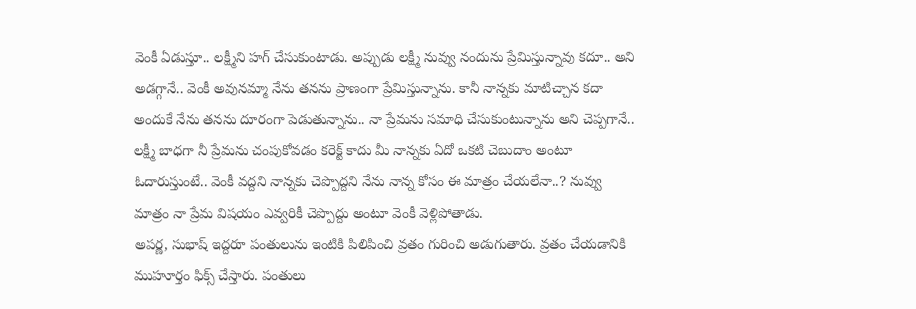వెంకీ ఏడుస్తూ.. లక్ష్మీని హగ్ చేసుకుంటాడు. అప్పుడు లక్ష్మీ నువ్వు నందును ప్రేమిస్తున్నావు కదూ.. అని అడగ్గానే.. వెంకీ అవునమ్మా నేను తనను ప్రాణంగా ప్రేమిస్తున్నాను. కానీ నాన్నకు మాటిచ్చాన కదా అందుకే నేను తనను దూరంగా పెడుతున్నాను.. నా ప్రేమను సమాధి చేసుకుంటున్నాను అని చెప్పగానే.. లక్ష్మీ బాధగా నీ ప్రేమను చంపుకోవడం కరెక్ట్ కాదు మీ నాన్నకు ఏదో ఒకటి చెబుదాం అంటూ ఓదారుస్తుంటే.. వెంకీ వద్దని నాన్నకు చెప్పొద్దని నేను నాన్న కోసం ఈ మాత్రం చేయలేనా..? నువ్వు మాత్రం నా ప్రేమ విషయం ఎవ్వరికీ చెప్పొద్దు అంటూ వెంకీ వెళ్లిపోతాడు.
అపర్ణ, సుభాష్ ఇద్దరూ పంతులును ఇంటికి పిలిపించి వ్రతం గురించి అడుగుతారు. వ్రతం చేయడానికి ముహూర్తం ఫిక్స్ చేస్తారు. పంతులు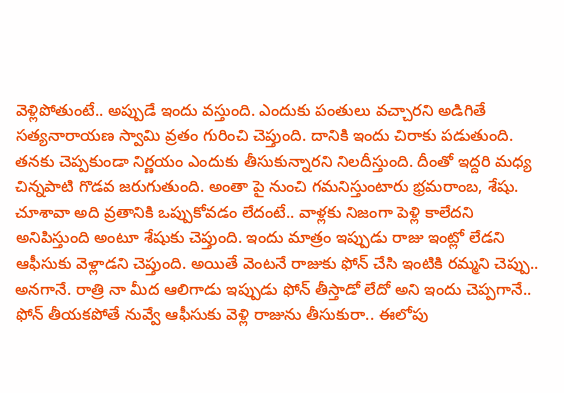వెళ్లిపోతుంటే.. అప్పుడే ఇందు వస్తుంది. ఎందుకు పంతులు వచ్చారని అడిగితే సత్యనారాయణ స్వామి వ్రతం గురించి చెప్తుంది. దానికి ఇందు చిరాకు పడుతుంది. తనకు చెప్పకుండా నిర్ణయం ఎందుకు తీసుకున్నారని నిలదీస్తుంది. దీంతో ఇద్దరి మధ్య చిన్నపాటి గొడవ జరుగుతుంది. అంతా పై నుంచి గమనిస్తుంటారు భ్రమరాంబ, శేషు. చూశావా అది వ్రతానికి ఒప్పుకోవడం లేదంటే.. వాళ్లకు నిజంగా పెళ్లి కాలేదని అనిపిస్తుంది అంటూ శేషుకు చెప్తుంది. ఇందు మాత్రం ఇప్పుడు రాజు ఇంట్లో లేడని ఆఫీసుకు వెళ్లాడని చెప్తుంది. అయితే వెంటనే రాజుకు ఫోన్ చేసి ఇంటికి రమ్మని చెప్పు.. అనగానే. రాత్రి నా మీద ఆలిగాడు ఇప్పుడు ఫోన్ తీస్తాడో లేదో అని ఇందు చెప్పగానే.. ఫోన్ తీయకపోతే నువ్వే ఆఫీసుకు వెళ్లి రాజును తీసుకురా.. ఈలోపు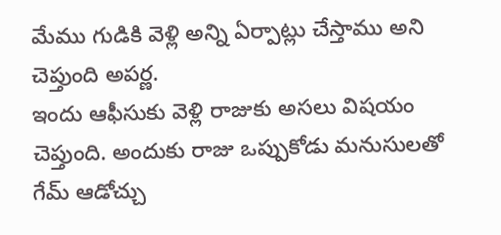మేము గుడికి వెళ్లి అన్ని ఏర్పాట్లు చేస్తాము అని చెప్తుంది అపర్ణ.
ఇందు ఆఫీసుకు వెళ్లి రాజుకు అసలు విషయం చెప్తుంది. అందుకు రాజు ఒప్పుకోడు మనుసులతో గేమ్ ఆడోచ్చు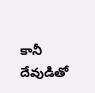కానీ దేవుడితో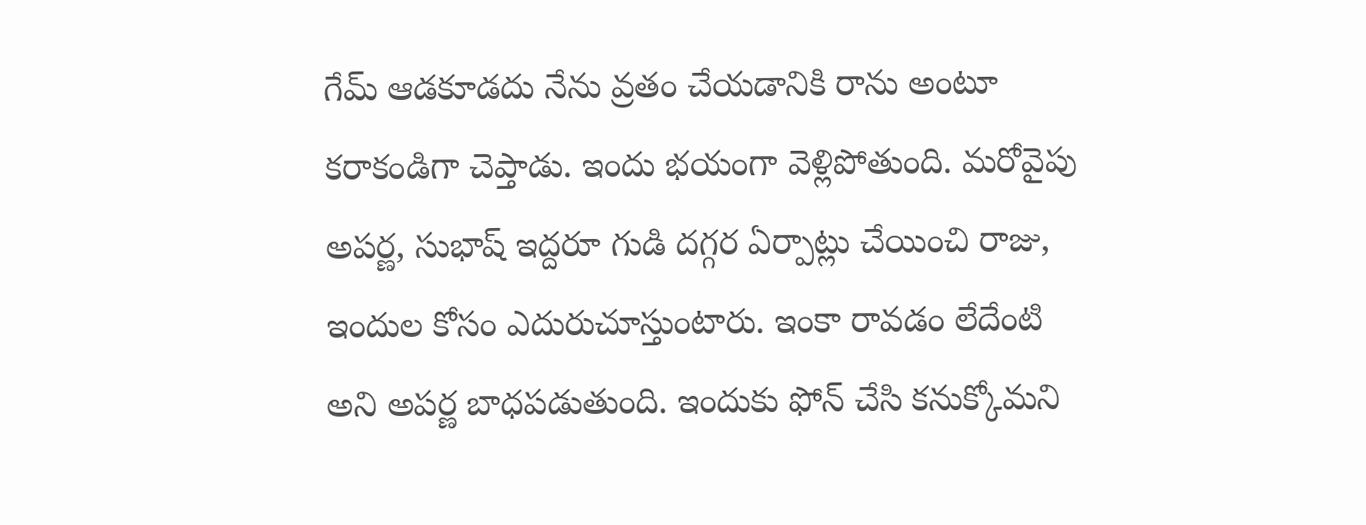గేమ్ ఆడకూడదు నేను వ్రతం చేయడానికి రాను అంటూ కరాకండిగా చెప్తాడు. ఇందు భయంగా వెళ్లిపోతుంది. మరోవైపు అపర్ణ, సుభాష్ ఇద్దరూ గుడి దగ్గర ఏర్పాట్లు చేయించి రాజు, ఇందుల కోసం ఎదురుచూస్తుంటారు. ఇంకా రావడం లేదేంటి అని అపర్ణ బాధపడుతుంది. ఇందుకు ఫోన్ చేసి కనుక్కోమని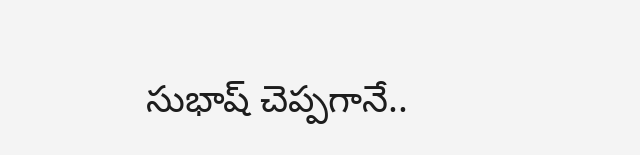సుభాష్ చెప్పగానే..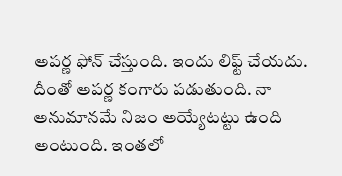అపర్ణ ఫోన్ చేస్తుంది. ఇందు లిఫ్ట్ చేయదు. దీంతో అపర్ణ కంగారు పడుతుంది. నా అనుమానమే నిజం అయ్యేటట్టు ఉంది అంటుంది. ఇంతలో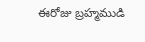ఈరోజు బ్రహ్మముడి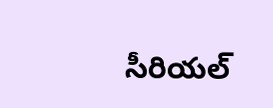సీరియల్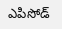ఎపిసోడ్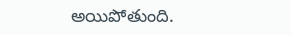అయిపోతుంది.